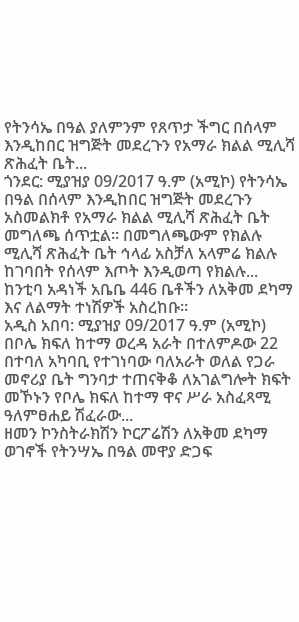የትንሳኤ በዓል ያለምንም የጸጥታ ችግር በሰላም እንዲከበር ዝግጅት መደረጉን የአማራ ክልል ሚሊሻ ጽሕፈት ቤት...
ጎንደር: ሚያዝያ 09/2017 ዓ.ም (አሚኮ) የትንሳኤ በዓል በሰላም እንዲከበር ዝግጅት መደረጉን አስመልክቶ የአማራ ክልል ሚሊሻ ጽሕፈት ቤት መግለጫ ሰጥቷል። በመግለጫውም የክልሉ ሚሊሻ ጽሕፈት ቤት ኅላፊ አስቻለ አላምሬ ክልሉ ከገባበት የሰላም እጦት እንዲወጣ የክልሉ...
ከንቲባ አዳነች አቤቤ 446 ቤቶችን ለአቅመ ደካማ እና ለልማት ተነሽዎች አስረከቡ።
አዲስ አበባ: ሚያዝያ 09/2017 ዓ.ም (አሚኮ) በቦሌ ክፍለ ከተማ ወረዳ አራት በተለምዶው 22 በተባለ አካባቢ የተገነባው ባለአራት ወለል የጋራ መኖሪያ ቤት ግንባታ ተጠናቅቆ ለአገልግሎት ክፍት መኾኑን የቦሌ ክፍለ ከተማ ዋና ሥራ አስፈጻሚ ዓለምፀሐይ ሽፈራው...
ዘመን ኮንስትራክሽን ኮርፖሬሽን ለአቅመ ደካማ ወገኖች የትንሣኤ በዓል መዋያ ድጋፍ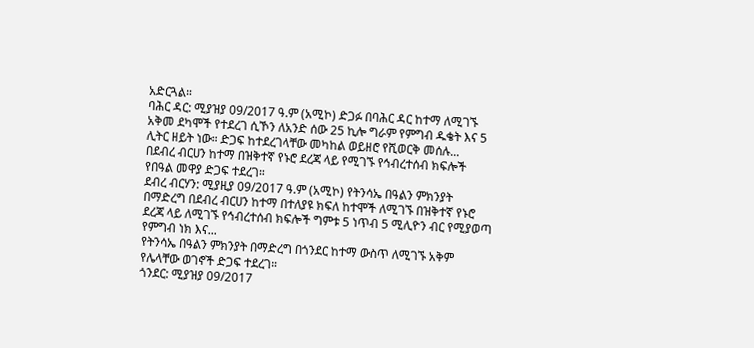አድርጓል።
ባሕር ዳር: ሚያዝያ 09/2017 ዓ.ም (አሚኮ) ድጋፉ በባሕር ዳር ከተማ ለሚገኙ አቅመ ደካሞች የተደረገ ሲኾን ለአንድ ሰው 25 ኪሎ ግራም የምግብ ዱቄት እና 5 ሊትር ዘይት ነው። ድጋፍ ከተደረገላቸው መካከል ወይዘሮ የሺወርቅ መሰሉ...
በደብረ ብርሀን ከተማ በዝቅተኛ የኑሮ ደረጃ ላይ የሚገኙ የኅብረተሰብ ክፍሎች የበዓል መዋያ ድጋፍ ተደረገ።
ደብረ ብርሃን: ሚያዚያ 09/2017 ዓ.ም (አሚኮ) የትንሳኤ በዓልን ምክንያት በማድረግ በደብረ ብርሀን ከተማ በተለያዩ ክፍለ ከተሞች ለሚገኙ በዝቅተኛ የኑሮ ደረጃ ላይ ለሚገኙ የኅብረተሰብ ክፍሎች ግምቱ 5 ነጥብ 5 ሚሊዮን ብር የሚያወጣ የምግብ ነክ እና...
የትንሳኤ በዓልን ምክንያት በማድረግ በጎንደር ከተማ ውስጥ ለሚገኙ አቅም የሌላቸው ወገኖች ድጋፍ ተደረገ።
ጎንደር: ሚያዝያ 09/2017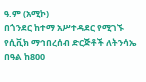ዓ.ም (አሚኮ)
በጎንደር ከተማ አሥተዳደር የሚገኙ የሲቪክ ማኅበረሰብ ድርጅቶች ለትንሳኤ በዓል ከ800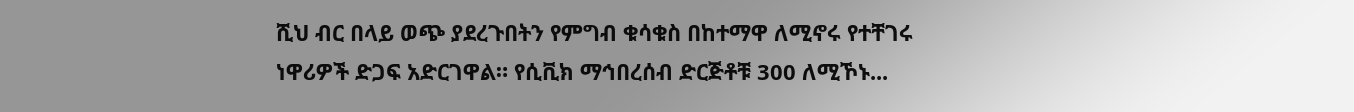ሺህ ብር በላይ ወጭ ያደረጉበትን የምግብ ቁሳቁስ በከተማዋ ለሚኖሩ የተቸገሩ ነዋሪዎች ድጋፍ አድርገዋል። የሲቪክ ማኅበረሰብ ድርጅቶቹ 300 ለሚኾኑ...